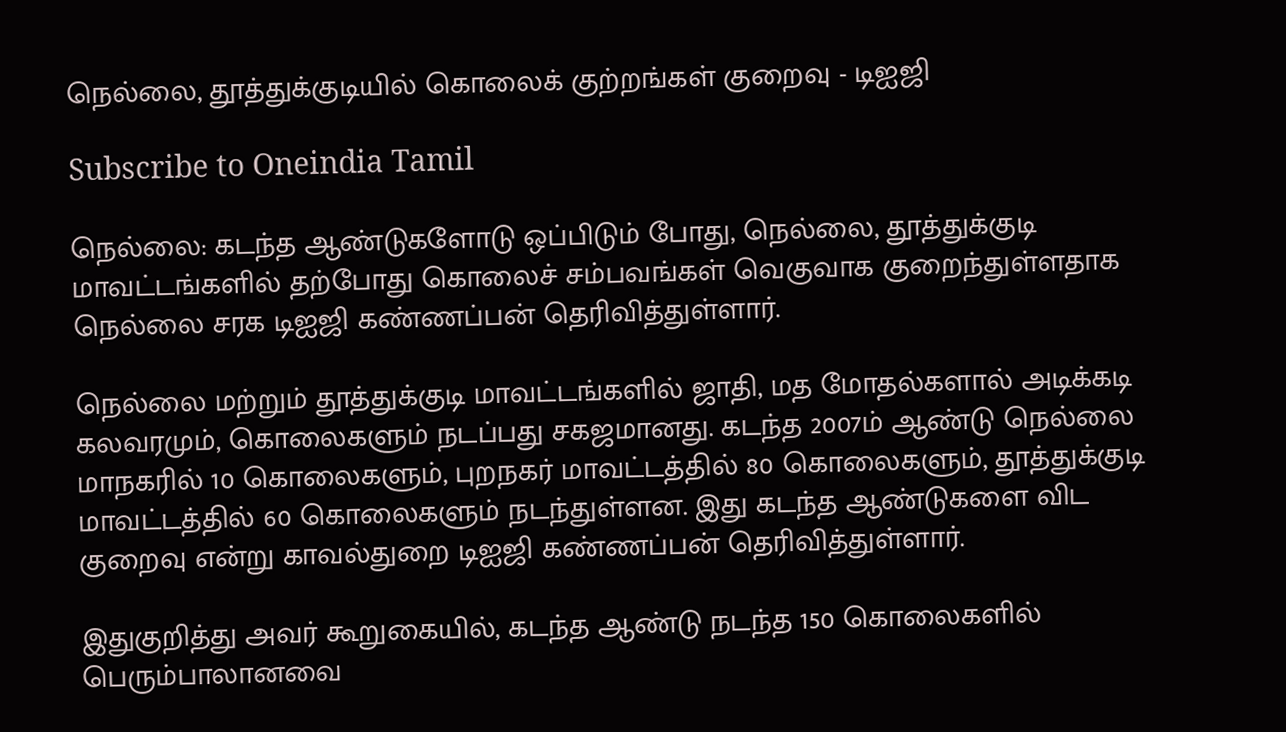நெல்லை, தூத்துக்குடியில் கொலைக் குற்றங்கள் குறைவு - டிஐஜி

Subscribe to Oneindia Tamil

நெல்லை: கடந்த ஆண்டுகளோடு ஒப்பிடும் போது, நெல்லை, தூத்துக்குடி மாவட்டங்களில் தற்போது கொலைச் சம்பவங்கள் வெகுவாக குறைந்துள்ளதாக நெல்லை சரக டிஐஜி கண்ணப்பன் தெரிவித்துள்ளார்.

நெல்லை மற்றும் தூத்துக்குடி மாவட்டங்களில் ஜாதி, மத மோதல்களால் அடிக்கடி கலவரமும், கொலைகளும் நடப்பது சகஜமானது. கடந்த 2007ம் ஆண்டு நெல்லை மாநகரில் 10 கொலைகளும், புறநகர் மாவட்டத்தில் 80 கொலைகளும், தூத்துக்குடி மாவட்டத்தில் 60 கொலைகளும் நடந்துள்ளன. இது கடந்த ஆண்டுகளை விட குறைவு என்று காவல்துறை டிஐஜி கண்ணப்பன் தெரிவித்துள்ளார்.

இதுகுறித்து அவர் கூறுகையில், கடந்த ஆண்டு நடந்த 150 கொலைகளில் பெரும்பாலானவை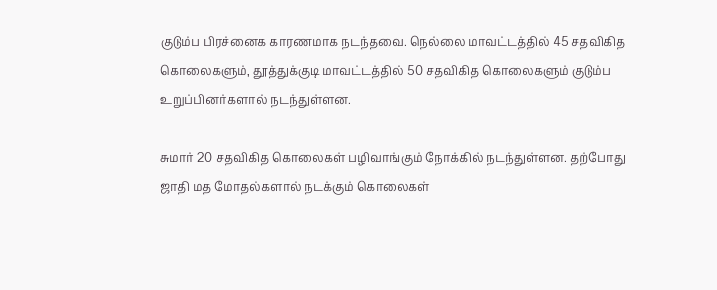குடும்ப பிரச்னைக காரணமாக நடந்தவை. நெல்லை மாவட்டத்தில் 45 சதவிகித கொலைகளும், தூத்துக்குடி மாவட்டத்தில் 50 சதவிகித கொலைகளும் குடும்ப உறுப்பினர்களால் நடந்துள்ளன.

சுமார் 20 சதவிகித கொலைகள் பழிவாங்கும் நோக்கில் நடந்துள்ளன. தற்போது ஜாதி மத மோதல்களால் நடக்கும் கொலைகள்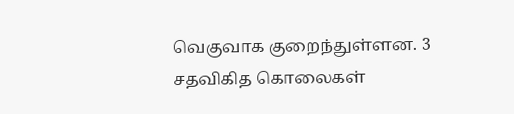வெகுவாக குறைந்துள்ளன. 3 சதவிகித கொலைகள்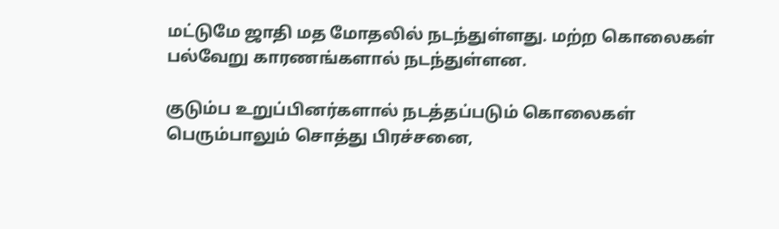மட்டுமே ஜாதி மத மோதலில் நடந்துள்ளது. மற்ற கொலைகள் பல்வேறு காரணங்களால் நடந்துள்ளன.

குடும்ப உறுப்பினர்களால் நடத்தப்படும் கொலைகள் பெரும்பாலும் சொத்து பிரச்சனை,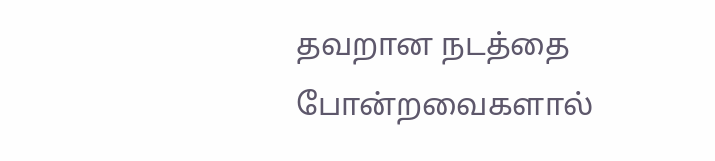தவறான நடத்தை போன்றவைகளால்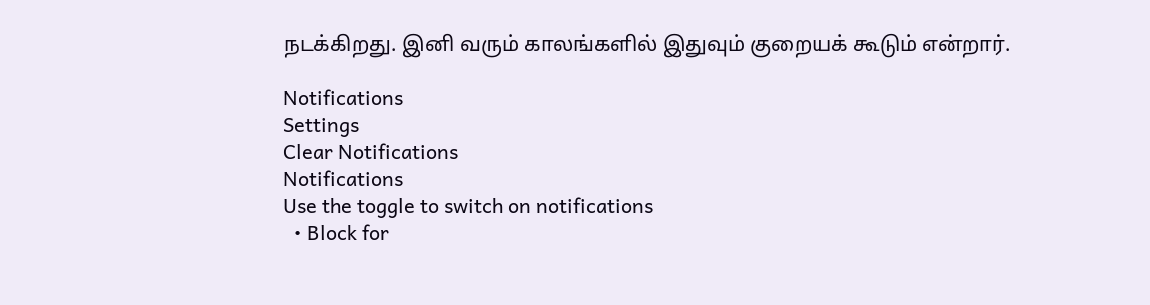நடக்கிறது. இனி வரும் காலங்களில் இதுவும் குறையக் கூடும் என்றார்.

Notifications
Settings
Clear Notifications
Notifications
Use the toggle to switch on notifications
  • Block for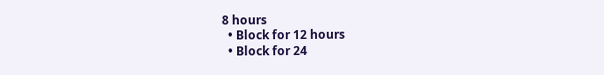8 hours
  • Block for 12 hours
  • Block for 24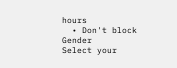hours
  • Don't block
Gender
Select your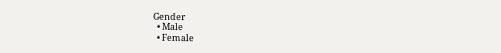Gender
  • Male
  • Female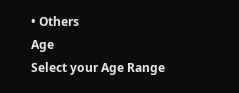• Others
Age
Select your Age Range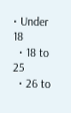• Under 18
  • 18 to 25
  • 26 to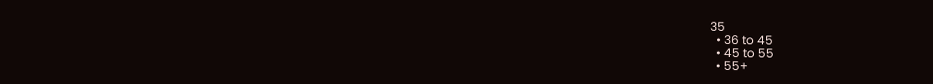35
  • 36 to 45
  • 45 to 55
  • 55+